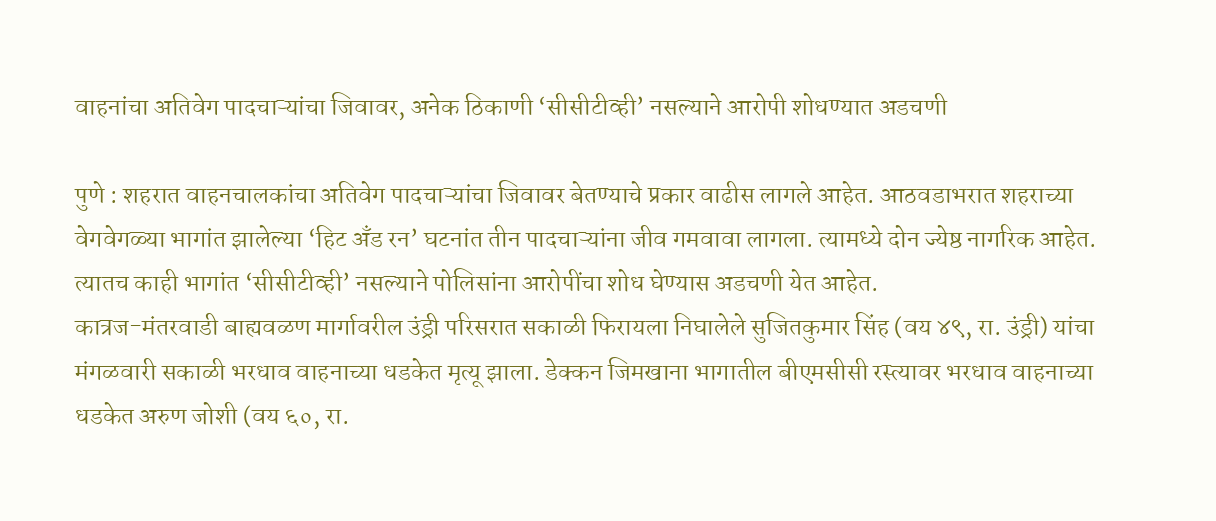वाहनांचा अतिवेग पादचाऱ्यांचा जिवावर, अनेक ठिकाणी ‘सीसीटीव्ही’ नसल्याने आरोपी शोधण्यात अडचणी

पुणे : शहरात वाहनचालकांचा अतिवेग पादचाऱ्यांचा जिवावर बेतण्याचे प्रकार वाढीस लागले आहेत. आठवडाभरात शहराच्या वेगवेगळ्या भागांत झालेल्या ‘हिट अँड रन’ घटनांत तीन पादचाऱ्यांना जीव गमवावा लागला. त्यामध्ये दोन ज्येष्ठ नागरिक आहेत. त्यातच काही भागांत ‘सीसीटीव्ही’ नसल्याने पोलिसांना आरोपींचा शोध घेण्यास अडचणी येत आहेत.
कात्रज-मंतरवाडी बाह्यवळण मार्गावरील उंड्री परिसरात सकाळी फिरायला निघालेले सुजितकुमार सिंह (वय ४९, रा. उंड्री) यांचा मंगळवारी सकाळी भरधाव वाहनाच्या धडकेत मृत्यू झाला. डेक्कन जिमखाना भागातील बीएमसीसी रस्त्यावर भरधाव वाहनाच्या धडकेत अरुण जोशी (वय ६०, रा.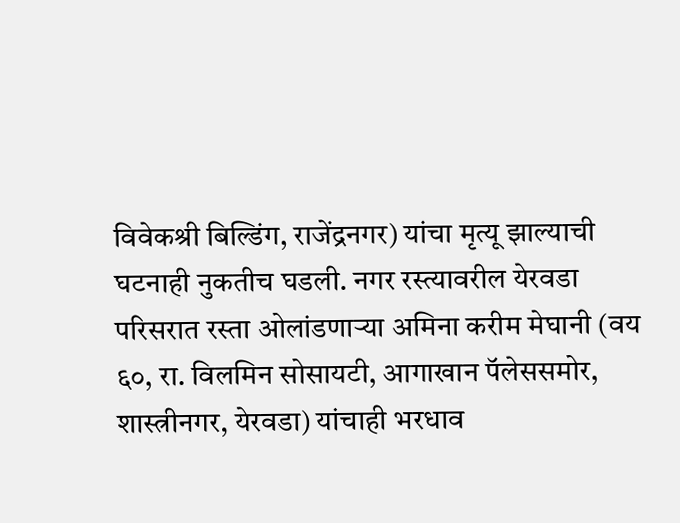विवेकश्री बिल्डिंग, राजेंद्रनगर) यांचा मृत्यू झाल्याची घटनाही नुकतीच घडली. नगर रस्त्यावरील येरवडा परिसरात रस्ता ओलांडणाऱ्या अमिना करीम मेघानी (वय ६०, रा. विलमिन सोसायटी, आगाखान पॅलेससमोर, शास्त्रीनगर, येरवडा) यांचाही भरधाव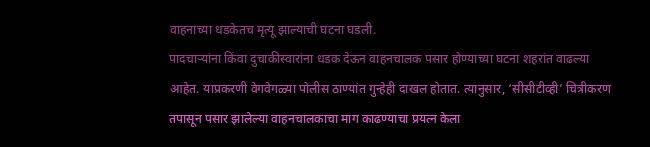वाहनाच्या धडकेतच मृत्यू झाल्याची घटना घडली.
पादचाऱ्यांना किंवा दुचाकीस्वारांना धडक देऊन वाहनचालक पसार होण्याच्या घटना शहरांत वाढल्या आहेत. याप्रकरणी वेगवेगळ्या पोलीस ठाण्यांत गुन्हेही दाखल होतात. त्यानुसार, ‘सीसीटीव्ही’ चित्रीकरण तपासून पसार झालेल्या वाहनचालकाचा माग काढण्याचा प्रयत्न केला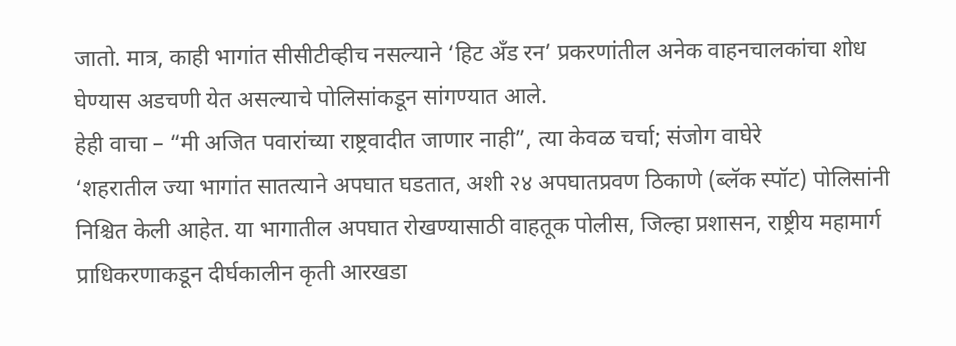जातो. मात्र, काही भागांत सीसीटीव्हीच नसल्याने ‘हिट अँड रन’ प्रकरणांतील अनेक वाहनचालकांचा शोध घेण्यास अडचणी येत असल्याचे पोलिसांकडून सांगण्यात आले.
हेही वाचा – “मी अजित पवारांच्या राष्ट्रवादीत जाणार नाही”, त्या केवळ चर्चा; संजोग वाघेरे
‘शहरातील ज्या भागांत सातत्याने अपघात घडतात, अशी २४ अपघातप्रवण ठिकाणे (ब्लॅक स्पॉट) पोलिसांनी निश्चित केली आहेत. या भागातील अपघात रोखण्यासाठी वाहतूक पोलीस, जिल्हा प्रशासन, राष्ट्रीय महामार्ग प्राधिकरणाकडून दीर्घकालीन कृती आरखडा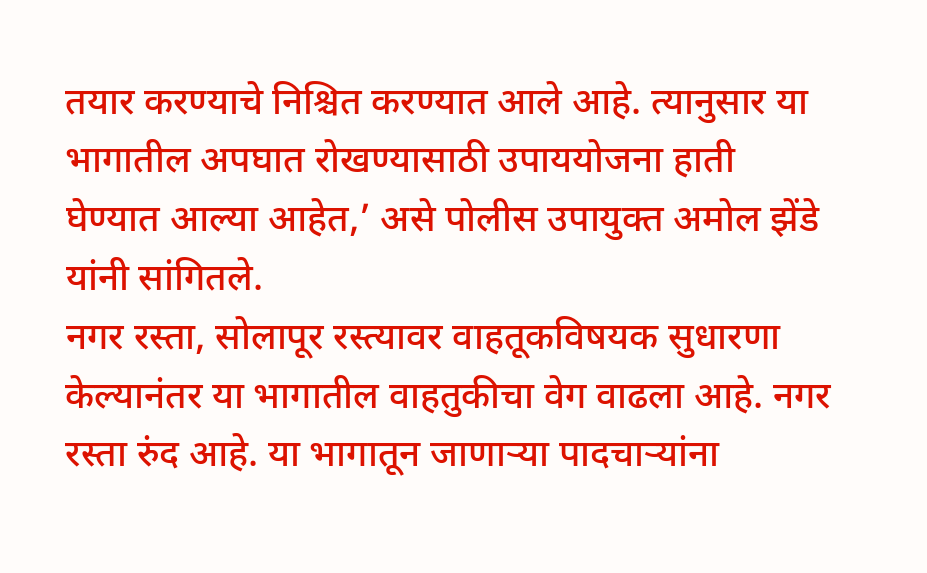तयार करण्याचे निश्चित करण्यात आले आहे. त्यानुसार या भागातील अपघात रोखण्यासाठी उपाययोजना हाती घेण्यात आल्या आहेत,’ असे पोलीस उपायुक्त अमोल झेंडे यांनी सांगितले.
नगर रस्ता, सोलापूर रस्त्यावर वाहतूकविषयक सुधारणा केल्यानंतर या भागातील वाहतुकीचा वेग वाढला आहे. नगर रस्ता रुंद आहे. या भागातून जाणाऱ्या पादचाऱ्यांना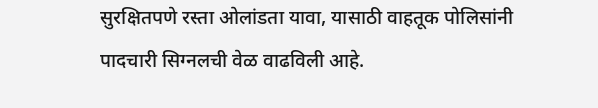सुरक्षितपणे रस्ता ओलांडता यावा, यासाठी वाहतूक पोलिसांनी पादचारी सिग्नलची वेळ वाढविली आहे.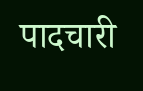पादचारी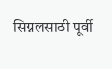सिग्नलसाठी पूर्वी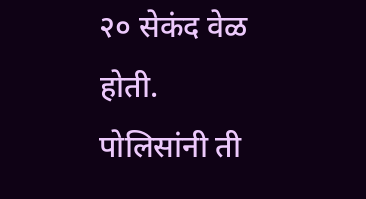२० सेकंद वेळ होती. पोलिसांनी ती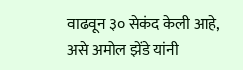वाढवून ३० सेकंद केली आहे, असे अमोल झेंडे यांनी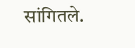सांगितले.